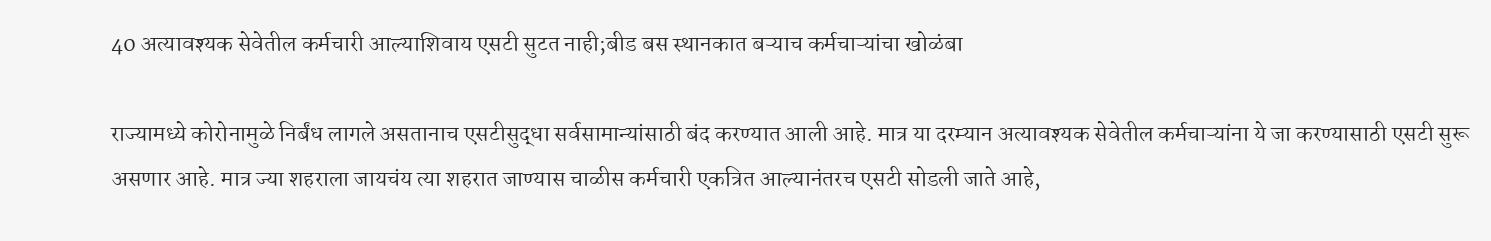40 अत्यावश्यक सेवेतील कर्मचारी आल्याशिवाय एसटी सुटत नाही;बीड बस स्थानकात बऱ्याच कर्मचाऱ्यांचा खोळंबा

राज्यामध्ये कोरोनामुळे निर्बंध लागले असतानाच एसटीसुद्धा सर्वसामान्यांसाठी बंद करण्यात आली आहे. मात्र या दरम्यान अत्यावश्यक सेवेतील कर्मचाऱ्यांना ये जा करण्यासाठी एसटी सुरू असणार आहे. मात्र ज्या शहराला जायचंय त्या शहरात जाण्यास चाळीस कर्मचारी एकत्रित आल्यानंतरच एसटी सोडली जाते आहे,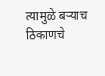त्यामुळे बर्‍याच ठिकाणचे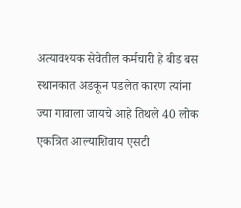अत्यावश्यक सेवेतील कर्मचारी हे बीड बस स्थानकात अडकून पडलेत कारण त्यांना ज्या गावाला जायचे आहे तिथले 40 लोक एकत्रित आल्याशिवाय एसटी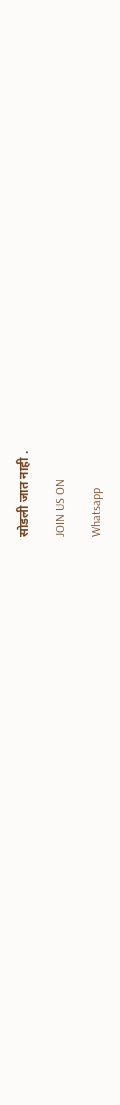सोडली जात नाही .

JOIN US ON

Whatsapp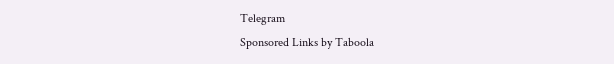Telegram
Sponsored Links by Taboola